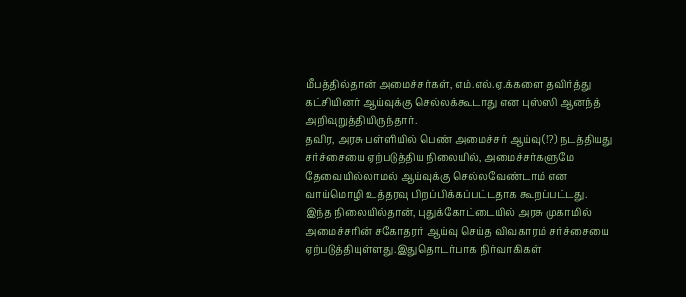மீபத்தில்தான் அமைச்சர்கள், எம்.எல்.ஏ.க்களை தவிர்த்து கட்சியினர் ஆய்வுக்கு செல்லக்கூடாது என புஸ்ஸி ஆனந்த் அறிவுறுத்தியிருந்தார்.
தவிர, அரசு பள்ளியில் பெண் அமைச்சர் ஆய்வு(!?) நடத்தியது சர்ச்சையை ஏற்படுத்திய நிலையில், அமைச்சர்களுமே தேவையில்லாமல் ஆய்வுக்கு செல்லவேண்டாம் என வாய்மொழி உத்தரவு பிறப்பிக்கப்பட்டதாக கூறப்பட்டது.
இந்த நிலையில்தான், புதுக்கோட்டையில் அரசு முகாமில் அமைச்சரின் சகோதரர் ஆய்வு செய்த விவகாரம் சர்ச்சையை ஏற்படுத்தியுள்ளது.இதுதொடர்பாக நிர்வாகிகள்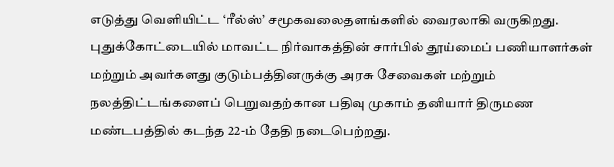எடுத்து வெளியிட்ட ‘ரீல்ஸ்’ சமூகவலைதளங்களில் வைரலாகி வருகிறது.
புதுக்கோட்டையில் மாவட்ட நிர்வாகத்தின் சார்பில் தூய்மைப் பணியாளர்கள் மற்றும் அவர்களது குடும்பத்தினருக்கு அரசு சேவைகள் மற்றும் நலத்திட்டங்களைப் பெறுவதற்கான பதிவு முகாம் தனியார் திருமண மண்டபத்தில் கடந்த 22-ம் தேதி நடைபெற்றது.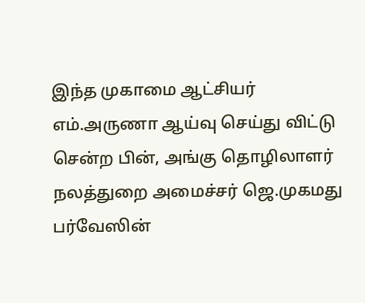இந்த முகாமை ஆட்சியர் எம்.அருணா ஆய்வு செய்து விட்டு சென்ற பின், அங்கு தொழிலாளர் நலத்துறை அமைச்சர் ஜெ.முகமது பர்வேஸின்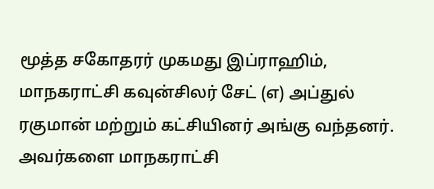மூத்த சகோதரர் முகமது இப்ராஹிம், மாநகராட்சி கவுன்சிலர் சேட் (எ) அப்துல் ரகுமான் மற்றும் கட்சியினர் அங்கு வந்தனர். அவர்களை மாநகராட்சி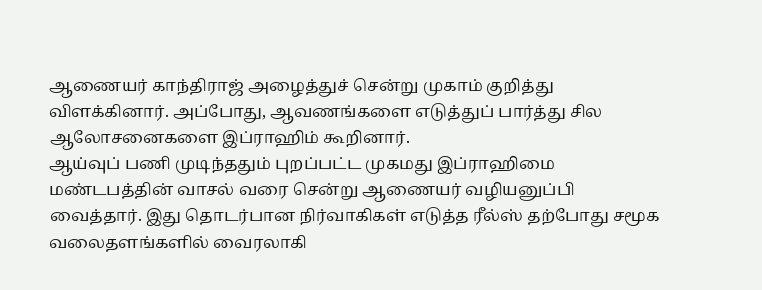ஆணையர் காந்திராஜ் அழைத்துச் சென்று முகாம் குறித்து விளக்கினார். அப்போது, ஆவணங்களை எடுத்துப் பார்த்து சில ஆலோசனைகளை இப்ராஹிம் கூறினார்.
ஆய்வுப் பணி முடிந்ததும் புறப்பட்ட முகமது இப்ராஹிமை மண்டபத்தின் வாசல் வரை சென்று ஆணையர் வழியனுப்பி வைத்தார். இது தொடர்பான நிர்வாகிகள் எடுத்த ரீல்ஸ் தற்போது சமூக வலைதளங்களில் வைரலாகி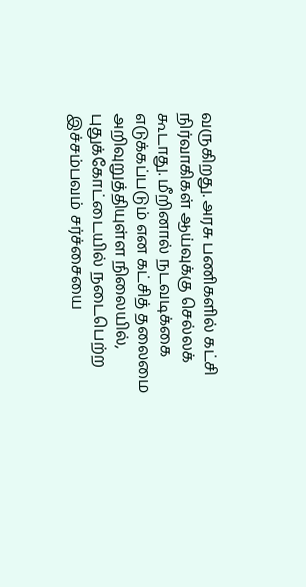வருகிறது. அரசு பணிகளில் கட்சி நிர்வாகிகள் ஆய்வுக்கு செல்லக் கூடாது. மீறினால் நடவடிக்கை எடுக்கப்படும் என கட்சித் தலைமை அறிவுறுத்தியுள்ள நிலையில், புதுக்கோட்டையில் நடைபெற்ற இச்சம்பவம் சர்ச்சையை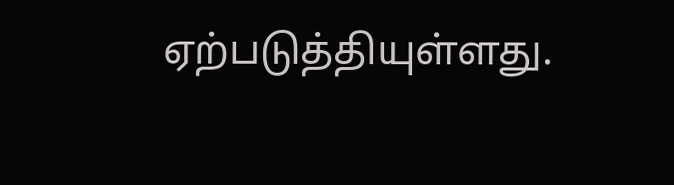ஏற்படுத்தியுள்ளது.